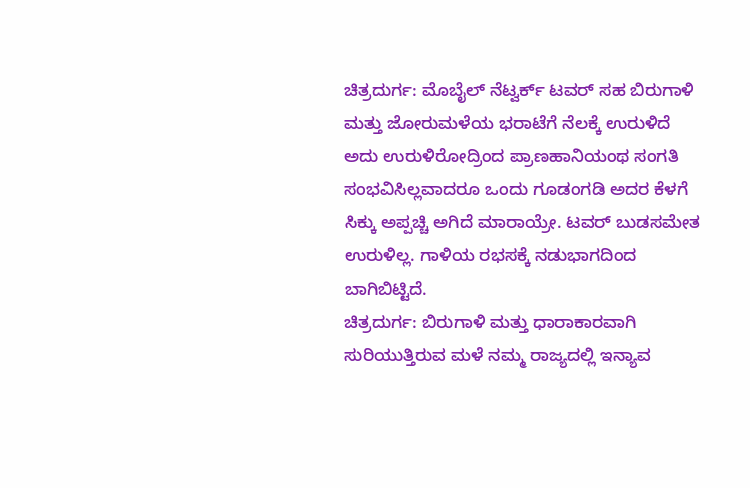ಚಿತ್ರದುರ್ಗ: ಮೊಬೈಲ್ ನೆಟ್ವರ್ಕ್ ಟವರ್ ಸಹ ಬಿರುಗಾಳಿ ಮತ್ತು ಜೋರುಮಳೆಯ ಭರಾಟೆಗೆ ನೆಲಕ್ಕೆ ಉರುಳಿದೆ
ಅದು ಉರುಳಿರೋದ್ರಿಂದ ಪ್ರಾಣಹಾನಿಯಂಥ ಸಂಗತಿ ಸಂಭವಿಸಿಲ್ಲವಾದರೂ ಒಂದು ಗೂಡಂಗಡಿ ಅದರ ಕೆಳಗೆ ಸಿಕ್ಕು ಅಪ್ಪಚ್ಚಿ ಅಗಿದೆ ಮಾರಾಯ್ರೇ. ಟವರ್ ಬುಡಸಮೇತ ಉರುಳಿಲ್ಲ. ಗಾಳಿಯ ರಭಸಕ್ಕೆ ನಡುಭಾಗದಿಂದ ಬಾಗಿಬಿಟ್ಟಿದೆ.
ಚಿತ್ರದುರ್ಗ: ಬಿರುಗಾಳಿ ಮತ್ತು ಧಾರಾಕಾರವಾಗಿ ಸುರಿಯುತ್ತಿರುವ ಮಳೆ ನಮ್ಮ ರಾಜ್ಯದಲ್ಲಿ ಇನ್ಯಾವ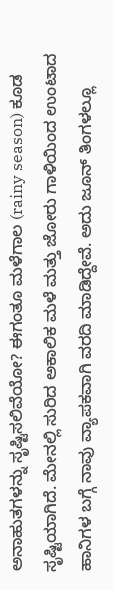ಅನಾಹುತಗಳನ್ನು ಸೃಷ್ಟಿಸಲಿವೆಯೋ? ಈಗಂತೂ ಮಳೆಗಾಲ (rainy season) ಕೂಡ ಸೃಷ್ಟಿಯಾಗಿದೆ. ಮೇನಲ್ಲಿ ಸುರಿದ ಅಕಾಲಿಕ ಮಳೆ ಮತ್ತು ಜೋರು ಗಾಳಿಯಿಂದ ಉಂಟಾದ ಹಾನಿಗಳ ಬಗ್ಗೆ ನಾವು ವ್ಯಾಪಕವಾಗಿ ವರದಿ ಮಾಡಿದ್ದೇವೆ. ಅದು ಜೂನ್ ತಿಂಗಳಲ್ಲೂ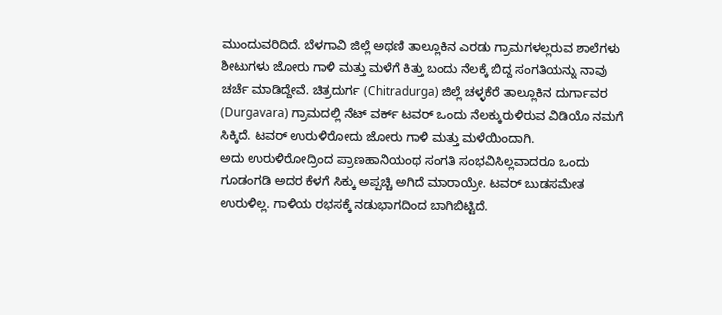ಮುಂದುವರಿದಿದೆ. ಬೆಳಗಾವಿ ಜಿಲ್ಲೆ ಅಥಣಿ ತಾಲ್ಲೂಕಿನ ಎರಡು ಗ್ರಾಮಗಳಲ್ಲರುವ ಶಾಲೆಗಳು ಶೀಟುಗಳು ಜೋರು ಗಾಳಿ ಮತ್ತು ಮಳೆಗೆ ಕಿತ್ತು ಬಂದು ನೆಲಕ್ಕೆ ಬಿದ್ದ ಸಂಗತಿಯನ್ನು ನಾವು ಚರ್ಚೆ ಮಾಡಿದ್ದೇವೆ. ಚಿತ್ರದುರ್ಗ (Chitradurga) ಜಿಲ್ಲೆ ಚಳ್ಳಕೆರೆ ತಾಲ್ಲೂಕಿನ ದುರ್ಗಾವರ (Durgavara) ಗ್ರಾಮದಲ್ಲಿ ನೆಟ್ ವರ್ಕ್ ಟವರ್ ಒಂದು ನೆಲಕ್ಕುರುಳಿರುವ ವಿಡಿಯೊ ನಮಗೆ ಸಿಕ್ಕಿದೆ. ಟವರ್ ಉರುಳಿರೋದು ಜೋರು ಗಾಳಿ ಮತ್ತು ಮಳೆಯಿಂದಾಗಿ.
ಅದು ಉರುಳಿರೋದ್ರಿಂದ ಪ್ರಾಣಹಾನಿಯಂಥ ಸಂಗತಿ ಸಂಭವಿಸಿಲ್ಲವಾದರೂ ಒಂದು ಗೂಡಂಗಡಿ ಅದರ ಕೆಳಗೆ ಸಿಕ್ಕು ಅಪ್ಪಚ್ಚಿ ಅಗಿದೆ ಮಾರಾಯ್ರೇ. ಟವರ್ ಬುಡಸಮೇತ ಉರುಳಿಲ್ಲ. ಗಾಳಿಯ ರಭಸಕ್ಕೆ ನಡುಭಾಗದಿಂದ ಬಾಗಿಬಿಟ್ಟಿದೆ.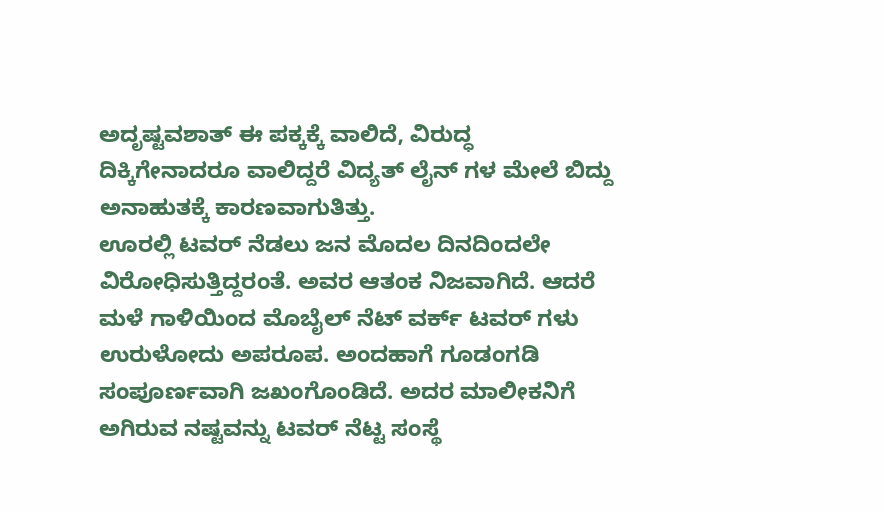ಅದೃಷ್ಟವಶಾತ್ ಈ ಪಕ್ಕಕ್ಕೆ ವಾಲಿದೆ, ವಿರುದ್ಧ ದಿಕ್ಕಿಗೇನಾದರೂ ವಾಲಿದ್ದರೆ ವಿದ್ಯತ್ ಲೈನ್ ಗಳ ಮೇಲೆ ಬಿದ್ದು ಅನಾಹುತಕ್ಕೆ ಕಾರಣವಾಗುತಿತ್ತು.
ಊರಲ್ಲಿ ಟವರ್ ನೆಡಲು ಜನ ಮೊದಲ ದಿನದಿಂದಲೇ ವಿರೋಧಿಸುತ್ತಿದ್ದರಂತೆ. ಅವರ ಆತಂಕ ನಿಜವಾಗಿದೆ. ಆದರೆ ಮಳೆ ಗಾಳಿಯಿಂದ ಮೊಬೈಲ್ ನೆಟ್ ವರ್ಕ್ ಟವರ್ ಗಳು ಉರುಳೋದು ಅಪರೂಪ. ಅಂದಹಾಗೆ ಗೂಡಂಗಡಿ ಸಂಪೂರ್ಣವಾಗಿ ಜಖಂಗೊಂಡಿದೆ. ಅದರ ಮಾಲೀಕನಿಗೆ ಅಗಿರುವ ನಷ್ಟವನ್ನು ಟವರ್ ನೆಟ್ಟ ಸಂಸ್ಥೆ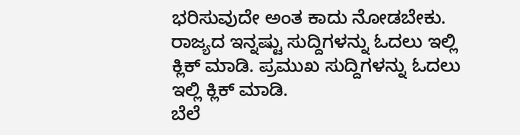ಭರಿಸುವುದೇ ಅಂತ ಕಾದು ನೋಡಬೇಕು.
ರಾಜ್ಯದ ಇನ್ನಷ್ಟು ಸುದ್ದಿಗಳನ್ನು ಓದಲು ಇಲ್ಲಿ ಕ್ಲಿಕ್ ಮಾಡಿ. ಪ್ರಮುಖ ಸುದ್ದಿಗಳನ್ನು ಓದಲು ಇಲ್ಲಿ ಕ್ಲಿಕ್ ಮಾಡಿ.
ಬೆಲೆ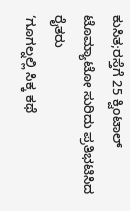ಕುಸಿತ;ರಸ್ತೆಗೆ 25 ಕ್ವಿಂಟಾಲ್ ಟೊಮ್ಯಾಟೋ ಸುರಿದು ಪ್ರತಿಭಟಿಸಿದ ರೈತರು
‘ಗೂಗಲ್ನಲ್ಲಿ ಸಿಕ್ಕ ಕಥೆ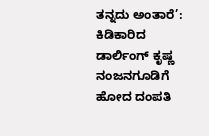ತನ್ನದು ಅಂತಾರೆ’: ಕಿಡಿಕಾರಿದ ಡಾರ್ಲಿಂಗ್ ಕೃಷ್ಣ
ನಂಜನಗೂಡಿಗೆ ಹೋದ ದಂಪತಿ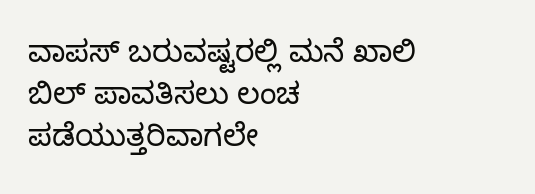ವಾಪಸ್ ಬರುವಷ್ಟರಲ್ಲಿ ಮನೆ ಖಾಲಿ
ಬಿಲ್ ಪಾವತಿಸಲು ಲಂಚ ಪಡೆಯುತ್ತರಿವಾಗಲೇ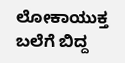ಲೋಕಾಯುಕ್ತ ಬಲೆಗೆ ಬಿದ್ದ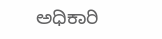ಅಧಿಕಾರಿ